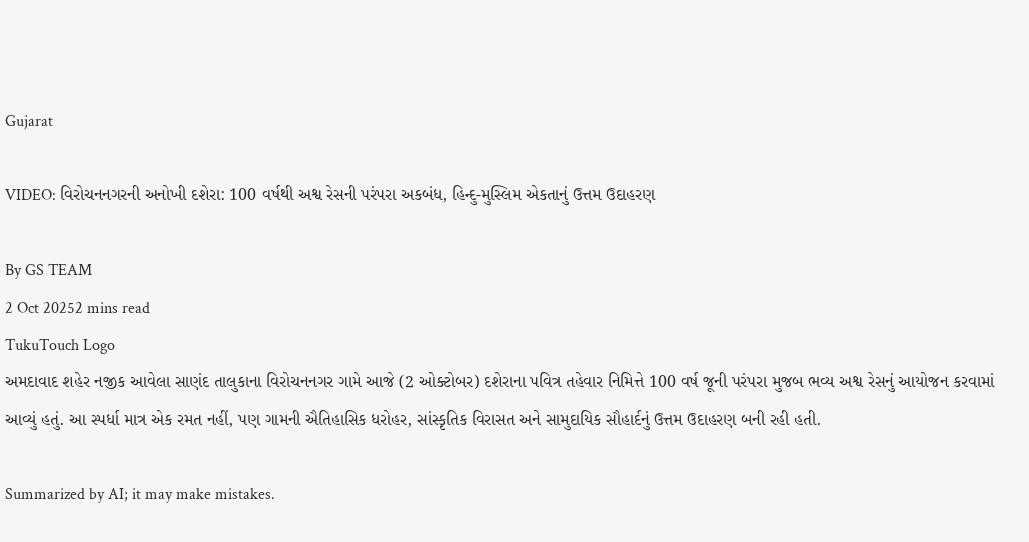Gujarat

VIDEO: વિરોચનનગરની અનોખી દશેરા: 100 વર્ષથી અશ્વ રેસની પરંપરા અકબંધ, હિન્દુ-મુસ્લિમ એકતાનું ઉત્તમ ઉદાહરણ

By GS TEAM
2 Oct 20252 mins read
TukuTouch Logo
અમદાવાદ શહેર નજીક આવેલા સાણંદ તાલુકાના વિરોચનનગર ગામે આજે (2 ઓક્ટોબર) દશેરાના પવિત્ર તહેવાર નિમિત્તે 100 વર્ષ જૂની પરંપરા મુજબ ભવ્ય અશ્વ રેસનું આયોજન કરવામાં આવ્યું હતું. આ સ્પર્ધા માત્ર એક રમત નહીં, પણ ગામની ઐતિહાસિક ધરોહર, સાંસ્કૃતિક વિરાસત અને સામુદાયિક સૌહાર્દનું ઉત્તમ ઉદાહરણ બની રહી હતી.

Summarized by AI; it may make mistakes.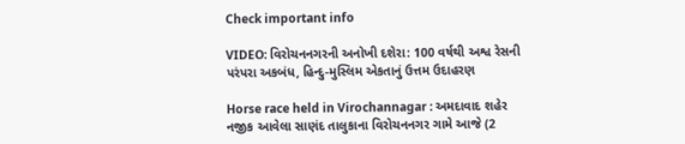Check important info

VIDEO: વિરોચનનગરની અનોખી દશેરા: 100 વર્ષથી અશ્વ રેસની પરંપરા અકબંધ, હિન્દુ-મુસ્લિમ એકતાનું ઉત્તમ ઉદાહરણ

Horse race held in Virochannagar : અમદાવાદ શહેર નજીક આવેલા સાણંદ તાલુકાના વિરોચનનગર ગામે આજે (2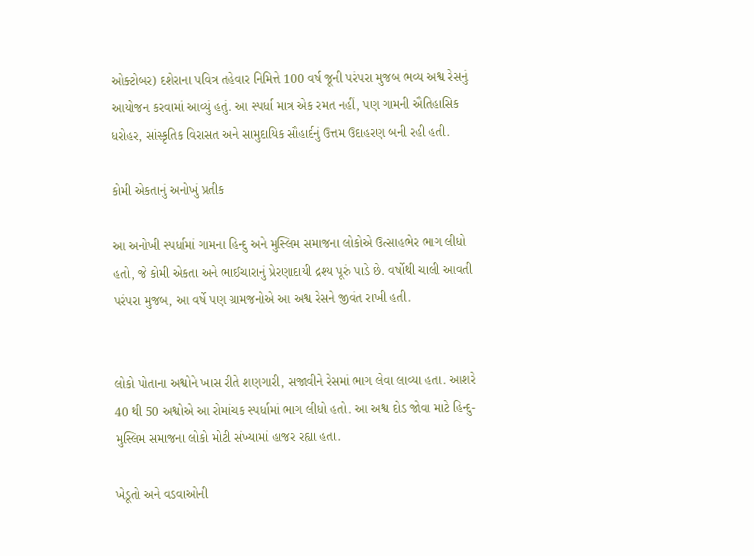ઓક્ટોબર) દશેરાના પવિત્ર તહેવાર નિમિત્તે 100 વર્ષ જૂની પરંપરા મુજબ ભવ્ય અશ્વ રેસનું આયોજન કરવામાં આવ્યું હતું. આ સ્પર્ધા માત્ર એક રમત નહીં, પણ ગામની ઐતિહાસિક ધરોહર, સાંસ્કૃતિક વિરાસત અને સામુદાયિક સૌહાર્દનું ઉત્તમ ઉદાહરણ બની રહી હતી.

કોમી એકતાનું અનોખું પ્રતીક

આ અનોખી સ્પર્ધામાં ગામના હિન્દુ અને મુસ્લિમ સમાજના લોકોએ ઉત્સાહભેર ભાગ લીધો હતો, જે કોમી એકતા અને ભાઈચારાનું પ્રેરણાદાયી દ્રશ્ય પૂરું પાડે છે. વર્ષોથી ચાલી આવતી પરંપરા મુજબ, આ વર્ષે પણ ગ્રામજનોએ આ અશ્વ રેસને જીવંત રાખી હતી.


લોકો પોતાના અશ્વોને ખાસ રીતે શણગારી, સજાવીને રેસમાં ભાગ લેવા લાવ્યા હતા. આશરે 40 થી 50 અશ્વોએ આ રોમાંચક સ્પર્ધામાં ભાગ લીધો હતો. આ અશ્વ દોડ જોવા માટે હિન્દુ-મુસ્લિમ સમાજના લોકો મોટી સંખ્યામાં હાજર રહ્યા હતા.

ખેડૂતો અને વડવાઓની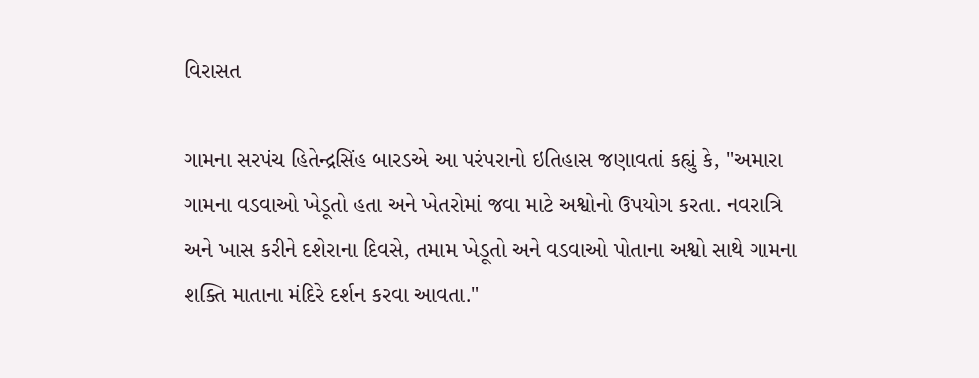વિરાસત

ગામના સરપંચ હિતેન્દ્રસિંહ બારડએ આ પરંપરાનો ઇતિહાસ જણાવતાં કહ્યું કે, "અમારા ગામના વડવાઓ ખેડૂતો હતા અને ખેતરોમાં જવા માટે અશ્વોનો ઉપયોગ કરતા. નવરાત્રિ અને ખાસ કરીને દશેરાના દિવસે, તમામ ખેડૂતો અને વડવાઓ પોતાના અશ્વો સાથે ગામના શક્તિ માતાના મંદિરે દર્શન કરવા આવતા."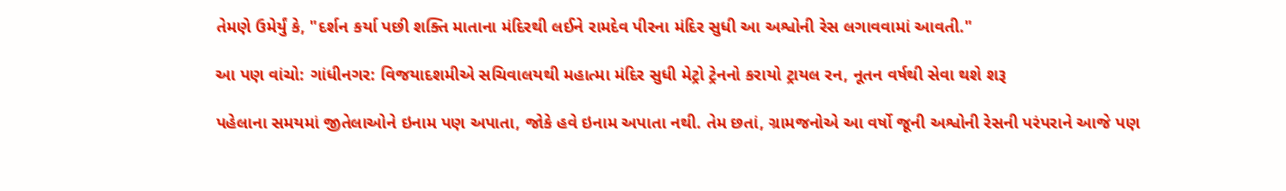તેમણે ઉમેર્યું કે, "દર્શન કર્યા પછી શક્તિ માતાના મંદિરથી લઈને રામદેવ પીરના મંદિર સુધી આ અશ્વોની રેસ લગાવવામાં આવતી."

આ પણ વાંચો: ગાંધીનગર: વિજયાદશમીએ સચિવાલયથી મહાત્મા મંદિર સુધી મેટ્રો ટ્રેનનો કરાયો ટ્રાયલ રન, નૂતન વર્ષથી સેવા થશે શરૂ

પહેલાના સમયમાં જીતેલાઓને ઇનામ પણ અપાતા, જોકે હવે ઇનામ અપાતા નથી. તેમ છતાં, ગ્રામજનોએ આ વર્ષો જૂની અશ્વોની રેસની પરંપરાને આજે પણ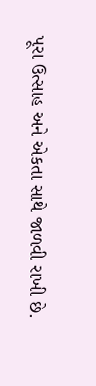પૂરા ઉત્સાહ અને એકતા સાથે જાળવી રાખી છે.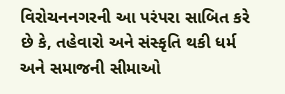વિરોચનનગરની આ પરંપરા સાબિત કરે છે કે, તહેવારો અને સંસ્કૃતિ થકી ધર્મ અને સમાજની સીમાઓ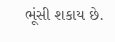ભૂંસી શકાય છે.